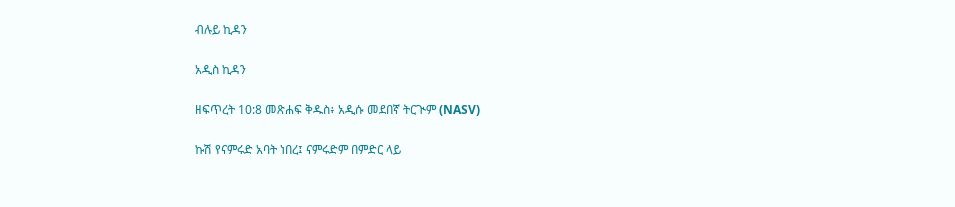ብሉይ ኪዳን

አዲስ ኪዳን

ዘፍጥረት 10:8 መጽሐፍ ቅዱስ፥ አዲሱ መደበኛ ትርጒም (NASV)

ኩሽ የናምሩድ አባት ነበረ፤ ናምሩድም በምድር ላይ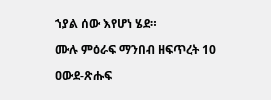ኀያል ሰው እየሆነ ሄደ።

ሙሉ ምዕራፍ ማንበብ ዘፍጥረት 10

ዐውደ-ጽሑፍ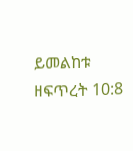ይመልከቱ ዘፍጥረት 10:8